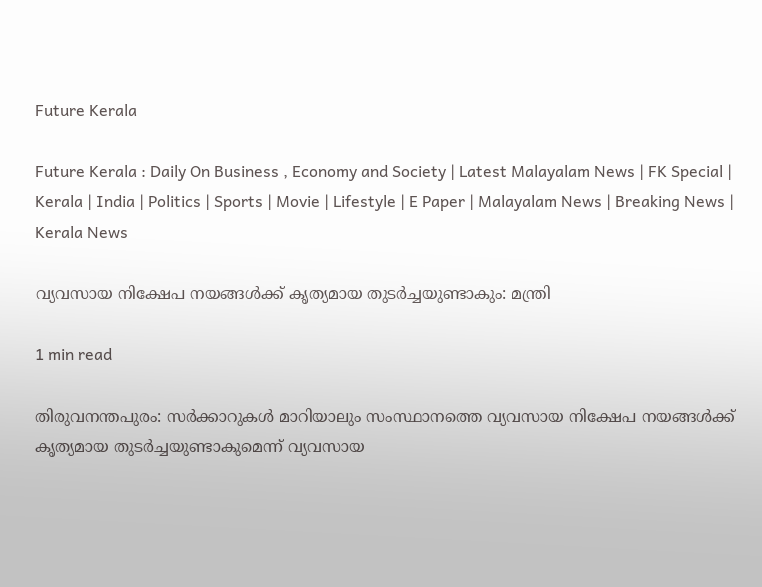Future Kerala

Future Kerala : Daily On Business , Economy and Society | Latest Malayalam News | FK Special | Kerala | India | Politics | Sports | Movie | Lifestyle | E Paper | Malayalam News | Breaking News | Kerala News

വ്യവസായ നിക്ഷേപ നയങ്ങള്‍ക്ക് കൃത്യമായ തുടര്‍ച്ചയുണ്ടാകും: മന്ത്രി

1 min read

തിരുവനന്തപുരം: സര്‍ക്കാറുകള്‍ മാറിയാലും സംസ്ഥാനത്തെ വ്യവസായ നിക്ഷേപ നയങ്ങള്‍ക്ക് കൃത്യമായ തുടര്‍ച്ചയുണ്ടാകുമെന്ന് വ്യവസായ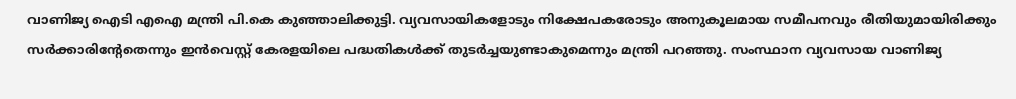വാണിജ്യ ഐടി എഐ മന്ത്രി പി.കെ കുഞ്ഞാലിക്കുട്ടി. വ്യവസായികളോടും നിക്ഷേപകരോടും അനുകൂലമായ സമീപനവും രീതിയുമായിരിക്കും സര്‍ക്കാരിന്‍റേതെന്നും ഇന്‍വെസ്റ്റ് കേരളയിലെ പദ്ധതികള്‍ക്ക് തുടര്‍ച്ചയുണ്ടാകുമെന്നും മന്ത്രി പറഞ്ഞു. സംസ്ഥാന വ്യവസായ വാണിജ്യ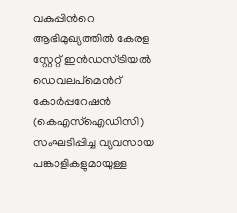വകുപ്പിന്‍റെ ആഭിമുഖ്യത്തില്‍ കേരള സ്റ്റേറ്റ് ഇന്‍ഡസ്ട്രിയല്‍ ഡെവലപ്മെന്‍റ് കോര്‍പ്പറേഷന്‍ (കെഎസ്ഐഡിസി) സംഘടിപ്പിച്ച വ്യവസായ പങ്കാളികളുമായുള്ള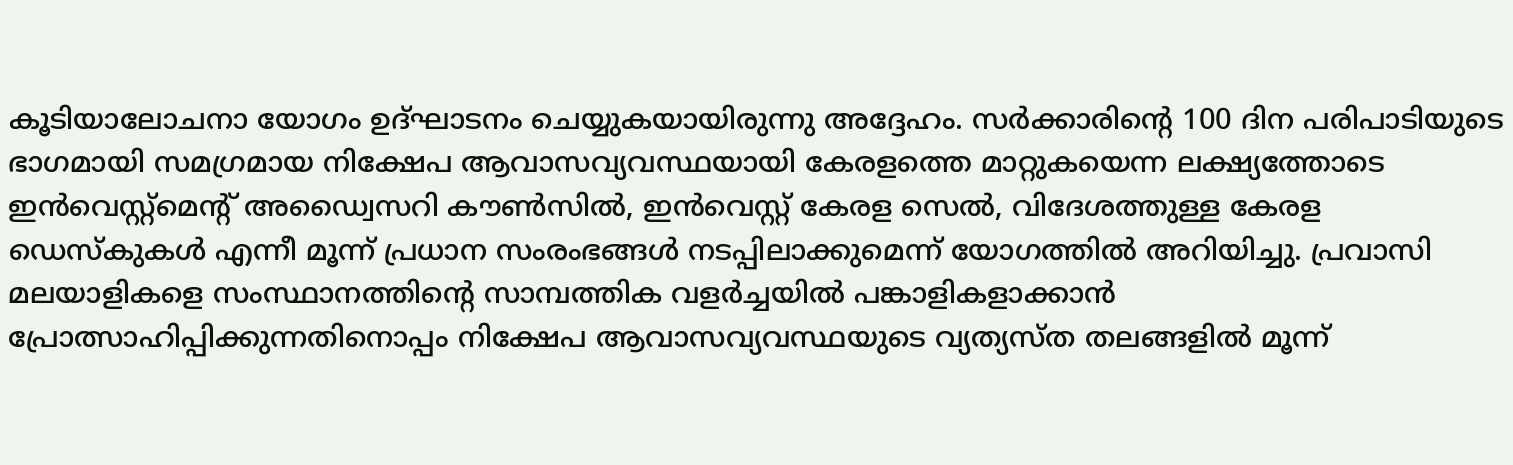കൂടിയാലോചനാ യോഗം ഉദ്ഘാടനം ചെയ്യുകയായിരുന്നു അദ്ദേഹം. സര്‍ക്കാരിന്‍റെ 100 ദിന പരിപാടിയുടെ ഭാഗമായി സമഗ്രമായ നിക്ഷേപ ആവാസവ്യവസ്ഥയായി കേരളത്തെ മാറ്റുകയെന്ന ലക്ഷ്യത്തോടെ ഇന്‍വെസ്റ്റ്മെന്‍റ് അഡ്വൈസറി കൗണ്‍സില്‍, ഇന്‍വെസ്റ്റ് കേരള സെല്‍, വിദേശത്തുള്ള കേരള ഡെസ്കുകള്‍ എന്നീ മൂന്ന് പ്രധാന സംരംഭങ്ങള്‍ നടപ്പിലാക്കുമെന്ന് യോഗത്തില്‍ അറിയിച്ചു. പ്രവാസി മലയാളികളെ സംസ്ഥാനത്തിന്‍റെ സാമ്പത്തിക വളര്‍ച്ചയില്‍ പങ്കാളികളാക്കാന്‍ പ്രോത്സാഹിപ്പിക്കുന്നതിനൊപ്പം നിക്ഷേപ ആവാസവ്യവസ്ഥയുടെ വ്യത്യസ്ത തലങ്ങളില്‍ മൂന്ന്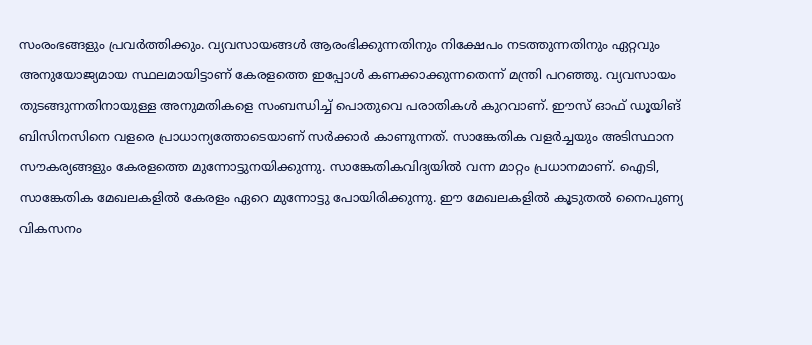സംരംഭങ്ങളും പ്രവര്‍ത്തിക്കും. വ്യവസായങ്ങള്‍ ആരംഭിക്കുന്നതിനും നിക്ഷേപം നടത്തുന്നതിനും ഏറ്റവും അനുയോജ്യമായ സ്ഥലമായിട്ടാണ് കേരളത്തെ ഇപ്പോള്‍ കണക്കാക്കുന്നതെന്ന് മന്ത്രി പറഞ്ഞു. വ്യവസായം തുടങ്ങുന്നതിനായുള്ള അനുമതികളെ സംബന്ധിച്ച് പൊതുവെ പരാതികള്‍ കുറവാണ്. ഈസ് ഓഫ് ഡൂയിങ് ബിസിനസിനെ വളരെ പ്രാധാന്യത്തോടെയാണ് സര്‍ക്കാര്‍ കാണുന്നത്. സാങ്കേതിക വളര്‍ച്ചയും അടിസ്ഥാന സൗകര്യങ്ങളും കേരളത്തെ മുന്നോട്ടുനയിക്കുന്നു. സാങ്കേതികവിദ്യയില്‍ വന്ന മാറ്റം പ്രധാനമാണ്. ഐടി, സാങ്കേതിക മേഖലകളില്‍ കേരളം ഏറെ മുന്നോട്ടു പോയിരിക്കുന്നു. ഈ മേഖലകളില്‍ കൂടുതല്‍ നൈപുണ്യ വികസനം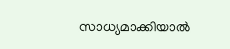സാധ്യമാക്കിയാല്‍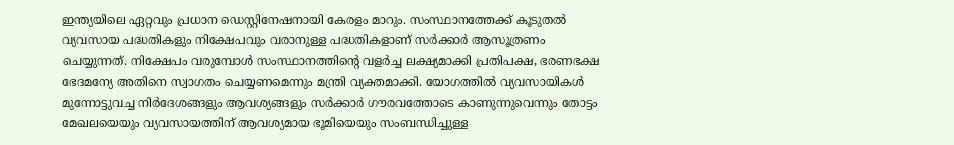ഇന്ത്യയിലെ ഏറ്റവും പ്രധാന ഡെസ്റ്റിനേഷനായി കേരളം മാറും. സംസ്ഥാനത്തേക്ക് കൂടുതല്‍ വ്യവസായ പദ്ധതികളും നിക്ഷേപവും വരാനുള്ള പദ്ധതികളാണ് സര്‍ക്കാര്‍ ആസൂത്രണം ചെയ്യുന്നത്. നിക്ഷേപം വരുമ്പോള്‍ സംസ്ഥാനത്തിന്‍റെ വളര്‍ച്ച ലക്ഷ്യമാക്കി പ്രതിപക്ഷ, ഭരണഭക്ഷ ഭേദമന്യേ അതിനെ സ്വാഗതം ചെയ്യണമെന്നും മന്ത്രി വ്യക്തമാക്കി. യോഗത്തില്‍ വ്യവസായികള്‍ മുന്നോട്ടുവച്ച നിര്‍ദേശങ്ങളും ആവശ്യങ്ങളും സര്‍ക്കാര്‍ ഗൗരവത്തോടെ കാണുന്നുവെന്നും തോട്ടം മേഖലയെയും വ്യവസായത്തിന് ആവശ്യമായ ഭൂമിയെയും സംബന്ധിച്ചുള്ള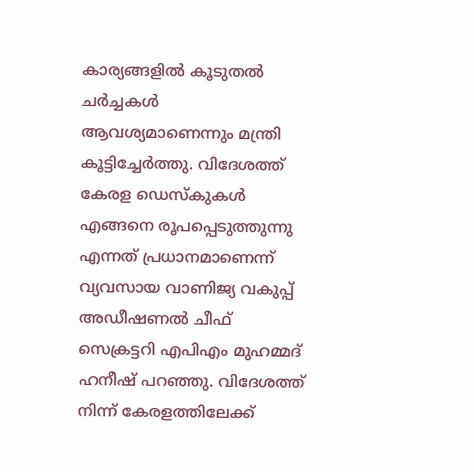കാര്യങ്ങളില്‍ കൂടുതല്‍ ചര്‍ച്ചകള്‍ ആവശ്യമാണെന്നും മന്ത്രി കൂട്ടിച്ചേര്‍ത്തു. വിദേശത്ത് കേരള ഡെസ്കുകള്‍ എങ്ങനെ രൂപപ്പെടുത്തുന്നു എന്നത് പ്രധാനമാണെന്ന് വ്യവസായ വാണിജ്യ വകുപ്പ് അഡീഷണല്‍ ചീഫ് സെക്രട്ടറി എപിഎം മുഹമ്മദ് ഹനീഷ് പറഞ്ഞു. വിദേശത്ത് നിന്ന് കേരളത്തിലേക്ക്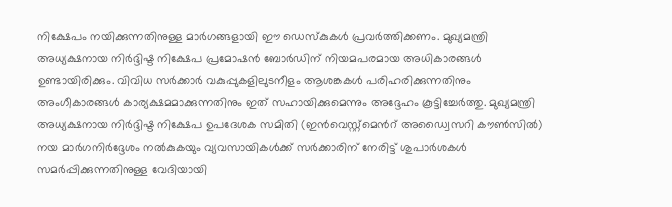നിക്ഷേപം നയിക്കുന്നതിനുള്ള മാര്‍ഗങ്ങളായി ഈ ഡെസ്കുകള്‍ പ്രവര്‍ത്തിക്കണം. മുഖ്യമന്ത്രി അധ്യക്ഷനായ നിര്‍ദ്ദിഷ്ട നിക്ഷേപ പ്രമോഷന്‍ ബോര്‍ഡിന് നിയമപരമായ അധികാരങ്ങള്‍ ഉണ്ടായിരിക്കും. വിവിധ സര്‍ക്കാര്‍ വകുപ്പുകളിലുടനീളം ആശങ്കകള്‍ പരിഹരിക്കുന്നതിനും അംഗീകാരങ്ങള്‍ കാര്യക്ഷമമാക്കുന്നതിനും ഇത് സഹായിക്കുമെന്നും അദ്ദേഹം കൂട്ടിച്ചേര്‍ത്തു. മുഖ്യമന്ത്രി അധ്യക്ഷനായ നിര്‍ദ്ദിഷ്ട നിക്ഷേപ ഉപദേശക സമിതി (ഇന്‍വെസ്റ്റ്മെന്‍റ് അഡ്വൈസറി കൗണ്‍സില്‍) നയ മാര്‍ഗനിര്‍ദ്ദേശം നല്‍കുകയും വ്യവസായികള്‍ക്ക് സര്‍ക്കാരിന് നേരിട്ട് ശുപാര്‍ശകള്‍ സമര്‍പ്പിക്കുന്നതിനുള്ള വേദിയായി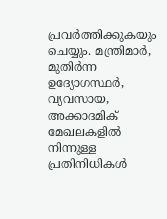പ്രവര്‍ത്തിക്കുകയും ചെയ്യും. മന്ത്രിമാര്‍, മുതിര്‍ന്ന ഉദ്യോഗസ്ഥര്‍, വ്യവസായ, അക്കാദമിക് മേഖലകളില്‍ നിന്നുള്ള പ്രതിനിധികള്‍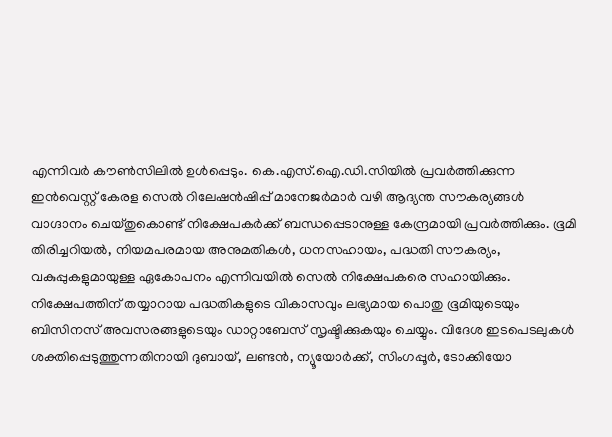എന്നിവര്‍ കൗണ്‍സിലില്‍ ഉള്‍പ്പെടും. കെ.എസ്.ഐ.ഡി.സിയില്‍ പ്രവര്‍ത്തിക്കുന്ന ഇന്‍വെസ്റ്റ് കേരള സെല്‍ റിലേഷന്‍ഷിപ്പ് മാനേജര്‍മാര്‍ വഴി ആദ്യന്ത സൗകര്യങ്ങള്‍ വാഗ്ദാനം ചെയ്തുകൊണ്ട് നിക്ഷേപകര്‍ക്ക് ബന്ധപ്പെടാനുള്ള കേന്ദ്രമായി പ്രവര്‍ത്തിക്കും. ഭൂമി തിരിച്ചറിയല്‍, നിയമപരമായ അനുമതികള്‍, ധനസഹായം, പദ്ധതി സൗകര്യം, വകുപ്പുകളുമായുള്ള ഏകോപനം എന്നിവയില്‍ സെല്‍ നിക്ഷേപകരെ സഹായിക്കും. നിക്ഷേപത്തിന് തയ്യാറായ പദ്ധതികളുടെ വികാസവും ലഭ്യമായ പൊതു ഭൂമിയുടെയും ബിസിനസ് അവസരങ്ങളുടെയും ഡാറ്റാബേസ് സൃഷ്ടിക്കുകയും ചെയ്യും. വിദേശ ഇടപെടലുകള്‍ ശക്തിപ്പെടുത്തുന്നതിനായി ദുബായ്, ലണ്ടന്‍, ന്യൂയോര്‍ക്ക്, സിംഗപ്പൂര്‍, ടോക്കിയോ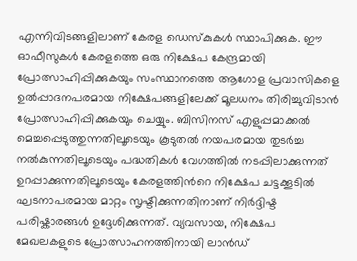എന്നിവിടങ്ങളിലാണ് കേരള ഡെസ്കുകള്‍ സ്ഥാപിക്കുക. ഈ ഓഫീസുകള്‍ കേരളത്തെ ഒരു നിക്ഷേപ കേന്ദ്രമായി പ്രോത്സാഹിപ്പിക്കുകയും സംസ്ഥാനത്തെ ആഗോള പ്രവാസികളെ ഉല്‍പ്പാദനപരമായ നിക്ഷേപങ്ങളിലേക്ക് മൂലധനം തിരിച്ചുവിടാന്‍ പ്രോത്സാഹിപ്പിക്കുകയും ചെയ്യും. ബിസിനസ് എളുപ്പമാക്കല്‍ മെച്ചപ്പെടുത്തുന്നതിലൂടെയും കൂടുതല്‍ നയപരമായ തുടര്‍ച്ച നല്‍കുന്നതിലൂടെയും പദ്ധതികള്‍ വേഗത്തില്‍ നടപ്പിലാക്കുന്നത് ഉറപ്പാക്കുന്നതിലൂടെയും കേരളത്തിന്‍റെ നിക്ഷേപ ചട്ടക്കൂടില്‍ ഘടനാപരമായ മാറ്റം സൃഷ്ടിക്കുന്നതിനാണ് നിര്‍ദ്ദിഷ്ട പരിഷ്കാരങ്ങള്‍ ഉദ്ദേശിക്കുന്നത്. വ്യവസായ, നിക്ഷേപ മേഖലകളുടെ പ്രോത്സാഹനത്തിനായി ലാന്‍ഡ്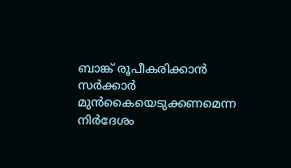ബാങ്ക് രൂപീകരിക്കാന്‍ സര്‍ക്കാര്‍ മുന്‍കൈയെടുക്കണമെന്ന നിര്‍ദേശം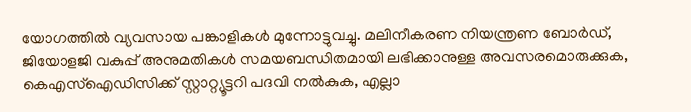യോഗത്തില്‍ വ്യവസായ പങ്കാളികള്‍ മുന്നോട്ടുവച്ചു. മലിനീകരണ നിയന്ത്രണ ബോര്‍ഡ്, ജിയോളജി വകുപ്പ് അനുമതികള്‍ സമയബന്ധിതമായി ലഭിക്കാനുള്ള അവസരമൊരുക്കുക, കെഎസ്ഐഡിസിക്ക് സ്റ്റാറ്റ്യൂട്ടറി പദവി നല്‍കുക, എല്ലാ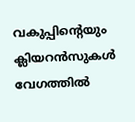വകുപ്പിന്‍റെയും ക്ലിയറന്‍സുകള്‍ വേഗത്തില്‍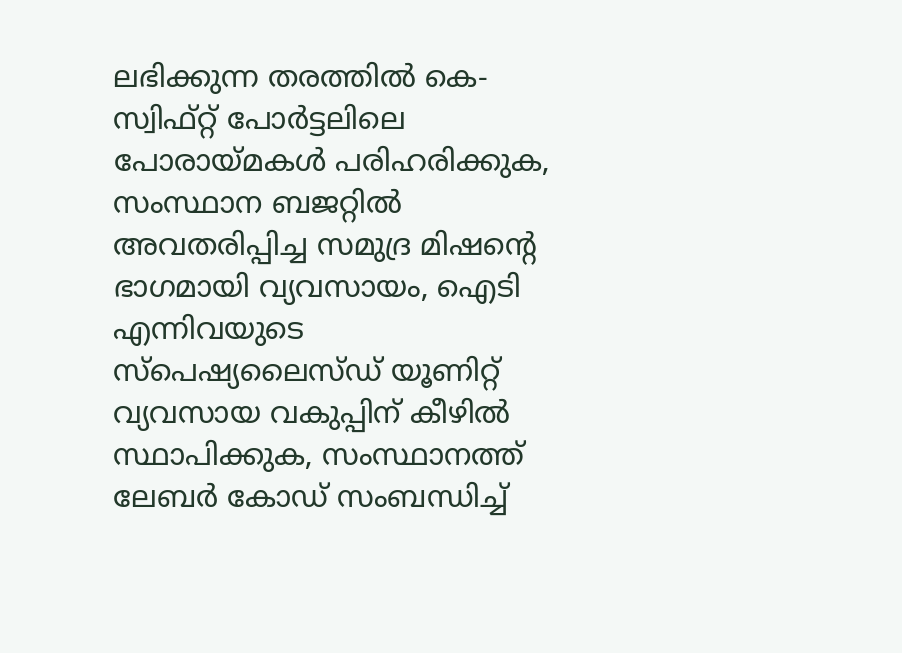ലഭിക്കുന്ന തരത്തില്‍ കെ-സ്വിഫ്റ്റ് പോര്‍ട്ടലിലെ പോരായ്മകള്‍ പരിഹരിക്കുക, സംസ്ഥാന ബജറ്റില്‍ അവതരിപ്പിച്ച സമുദ്ര മിഷന്‍റെ ഭാഗമായി വ്യവസായം, ഐടി എന്നിവയുടെ സ്പെഷ്യലൈസ്ഡ് യൂണിറ്റ് വ്യവസായ വകുപ്പിന് കീഴില്‍ സ്ഥാപിക്കുക, സംസ്ഥാനത്ത് ലേബര്‍ കോഡ് സംബന്ധിച്ച്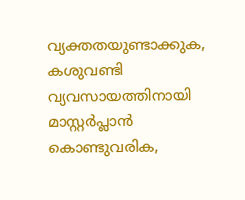വ്യക്തതയുണ്ടാക്കുക, കശുവണ്ടി വ്യവസായത്തിനായി മാസ്റ്റര്‍പ്ലാന്‍ കൊണ്ടുവരിക,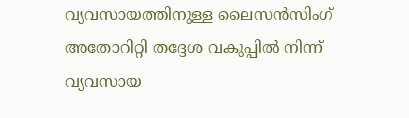വ്യവസായത്തിനുള്ള ലൈസന്‍സിംഗ് അതോറിറ്റി തദ്ദേശ വകുപ്പില്‍ നിന്ന് വ്യവസായ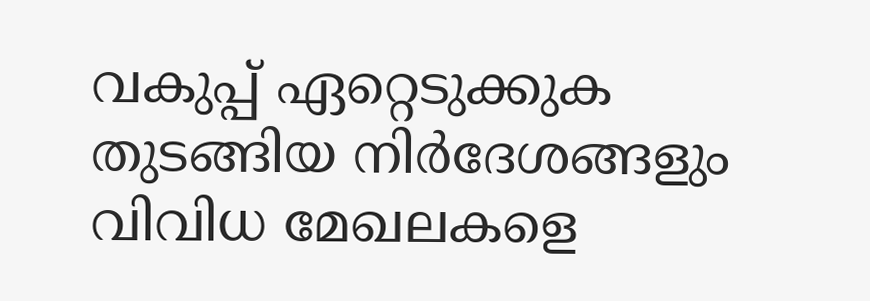വകുപ്പ് ഏറ്റെടുക്കുക തുടങ്ങിയ നിര്‍ദേശങ്ങളും വിവിധ മേഖലകളെ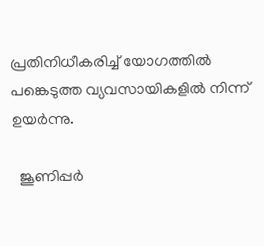പ്രതിനിധീകരിച്ച് യോഗത്തില്‍ പങ്കെടുത്ത വ്യവസായികളില്‍ നിന്ന് ഉയര്‍ന്നു.

  ജൂണിപ്പർ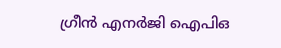ഗ്രീൻ എനർജി ഐപിഒ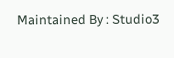Maintained By : Studio3